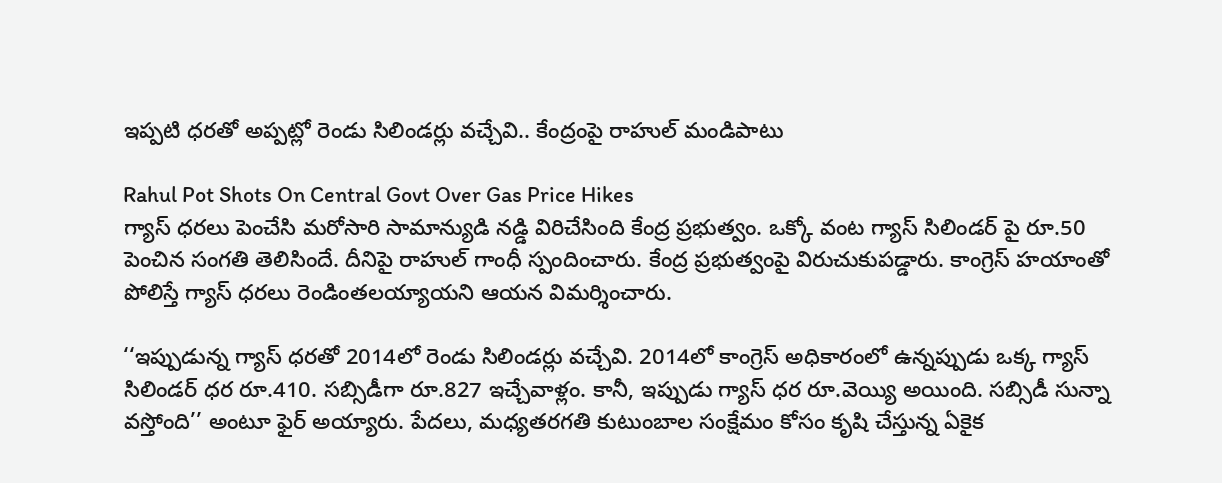ఇప్పటి ధరతో అప్పట్లో రెండు సిలిండర్లు వచ్చేవి.. కేంద్రంపై రాహుల్ మండిపాటు

Rahul Pot Shots On Central Govt Over Gas Price Hikes
గ్యాస్ ధరలు పెంచేసి మరోసారి సామాన్యుడి నడ్డి విరిచేసింది కేంద్ర ప్రభుత్వం. ఒక్కో వంట గ్యాస్ సిలిండర్ పై రూ.50 పెంచిన సంగతి తెలిసిందే. దీనిపై రాహుల్ గాంధీ స్పందించారు. కేంద్ర ప్రభుత్వంపై విరుచుకుపడ్డారు. కాంగ్రెస్ హయాంతో పోలిస్తే గ్యాస్ ధరలు రెండింతలయ్యాయని ఆయన విమర్శించారు.

‘‘ఇప్పుడున్న గ్యాస్ ధరతో 2014లో రెండు సిలిండర్లు వచ్చేవి. 2014లో కాంగ్రెస్ అధికారంలో ఉన్నప్పుడు ఒక్క గ్యాస్ సిలిండర్ ధర రూ.410. సబ్సిడీగా రూ.827 ఇచ్చేవాళ్లం. కానీ, ఇప్పుడు గ్యాస్ ధర రూ.వెయ్యి అయింది. సబ్సిడీ సున్నా వస్తోంది’’ అంటూ ఫైర్ అయ్యారు. పేదలు, మధ్యతరగతి కుటుంబాల సంక్షేమం కోసం కృషి చేస్తున్న ఏకైక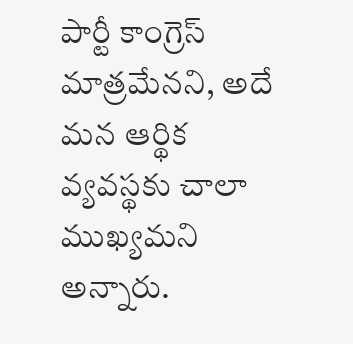పార్టీ కాంగ్రెస్ మాత్రమేనని, అదే మన ఆర్థిక వ్యవస్థకు చాలా ముఖ్యమని అన్నారు.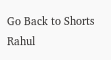Go Back to Shorts
Rahul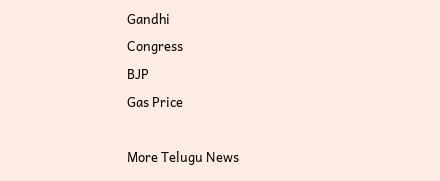Gandhi
Congress
BJP
Gas Price

More Telugu News